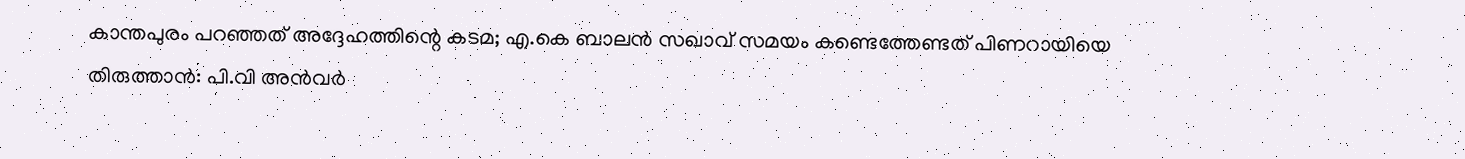കാന്തപുരം പറഞ്ഞത് അദ്ദേഹത്തിന്റെ കടമ; എ.കെ ബാലന്‍ സഖാവ് സമയം കണ്ടെത്തേണ്ടത് പിണറായിയെ തിരുത്താന്‍: പി.വി അന്‍വര്‍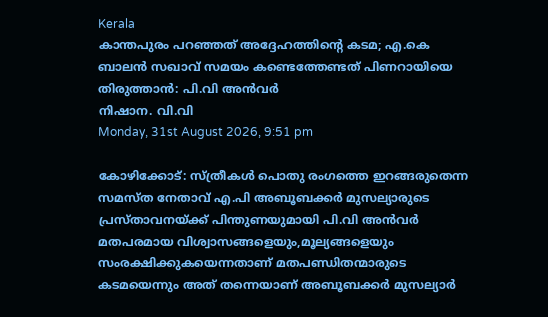Kerala
കാന്തപുരം പറഞ്ഞത് അദ്ദേഹത്തിന്റെ കടമ; എ.കെ ബാലന്‍ സഖാവ് സമയം കണ്ടെത്തേണ്ടത് പിണറായിയെ തിരുത്താന്‍: പി.വി അന്‍വര്‍
നിഷാന. വി.വി
Monday, 31st August 2026, 9:51 pm

കോഴിക്കോട്: സ്ത്രീകള്‍ പൊതു രംഗത്തെ ഇറങ്ങരുതെന്ന സമസ്ത നേതാവ് എ.പി അബൂബക്കര്‍ മുസല്യാരുടെ പ്രസ്താവനയ്ക്ക് പിന്തുണയുമായി പി.വി അന്‍വര്‍ മതപരമായ വിശ്വാസങ്ങളെയും,മൂല്യങ്ങളെയും സംരക്ഷിക്കുകയെന്നതാണ് മതപണ്ഡിതന്മാരുടെ കടമയെന്നും അത് തന്നെയാണ് അബൂബക്കര്‍ മുസല്യാര്‍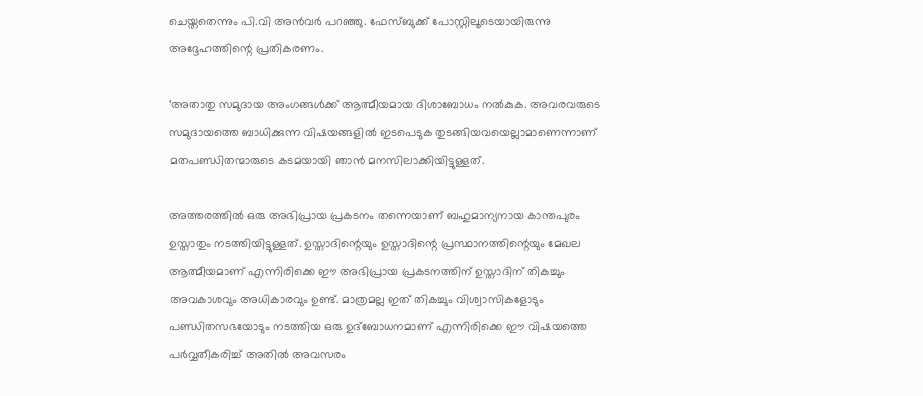ചെയ്തതെന്നും പി.വി അന്‍വര്‍ പറഞ്ഞു. ഫേസ്ബുക്ക് പോസ്റ്റിലൂടെയായിരുന്നു അദ്ദേഹത്തിന്റെ പ്രതികരണം.

‘അതാതു സമുദായ അംഗങ്ങള്‍ക്ക് ആത്മീയമായ ദിശാബോധം നല്‍കുക. അവരവരുടെ സമുദായത്തെ ബാധിക്കുന്ന വിഷയങ്ങളില്‍ ഇടപെടുക തുടങ്ങിയവയെല്ലാമാണെന്നാണ് മതപണ്ഡിതന്മാരുടെ കടമയായി ഞാന്‍ മനസിലാക്കിയിട്ടുള്ളത്.

അത്തരത്തില്‍ ഒരു അഭിപ്രായ പ്രകടനം തന്നെയാണ് ബഹുമാന്യനായ കാന്തപുരം ഉസ്താതും നടത്തിയിട്ടുള്ളത്. ഉസ്താദിന്റെയും ഉസ്താദിന്റെ പ്രസ്ഥാനത്തിന്റെയും മേഖല ആത്മീയമാണ് എന്നിരിക്കെ ഈ അഭിപ്രായ പ്രകടനത്തിന് ഉസ്താദിന് തികച്ചും അവകാശവും അധികാരവും ഉണ്ട്. മാത്രമല്ല ഇത് തികച്ചും വിശ്വാസികളോടും പണ്ഡിതസഭയോടും നടത്തിയ ഒരു ഉദ്‌ബോധനമാണ് എന്നിരിക്കെ ഈ വിഷയത്തെ പര്‍വ്വതീകരിച്ച് അതില്‍ അവസരം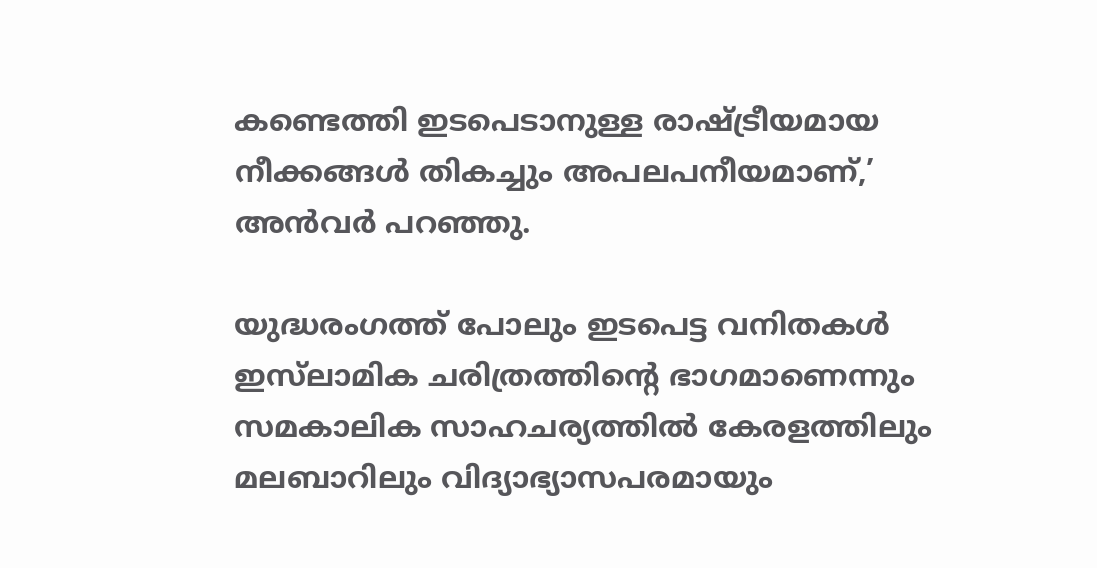കണ്ടെത്തി ഇടപെടാനുള്ള രാഷ്ട്രീയമായ നീക്കങ്ങള്‍ തികച്ചും അപലപനീയമാണ്,’ അന്‍വര്‍ പറഞ്ഞു.

യുദ്ധരംഗത്ത് പോലും ഇടപെട്ട വനിതകള്‍ ഇസ്‌ലാമിക ചരിത്രത്തിന്റെ ഭാഗമാണെന്നും സമകാലിക സാഹചര്യത്തില്‍ കേരളത്തിലും മലബാറിലും വിദ്യാഭ്യാസപരമായും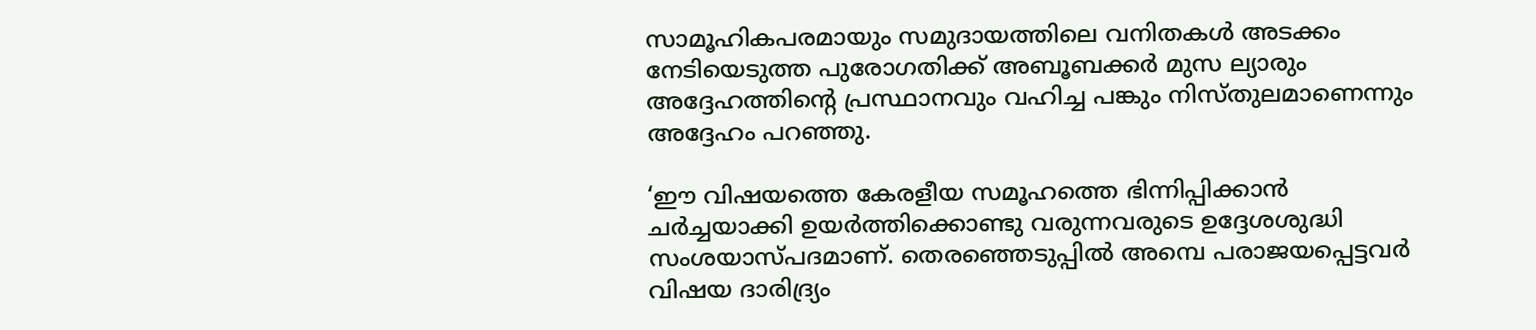സാമൂഹികപരമായും സമുദായത്തിലെ വനിതകള്‍ അടക്കം നേടിയെടുത്ത പുരോഗതിക്ക് അബൂബക്കര്‍ മുസ ല്യാരും അദ്ദേഹത്തിന്റെ പ്രസ്ഥാനവും വഹിച്ച പങ്കും നിസ്തുലമാണെന്നും അദ്ദേഹം പറഞ്ഞു.

‘ഈ വിഷയത്തെ കേരളീയ സമൂഹത്തെ ഭിന്നിപ്പിക്കാന്‍ ചര്‍ച്ചയാക്കി ഉയര്‍ത്തിക്കൊണ്ടു വരുന്നവരുടെ ഉദ്ദേശശുദ്ധി സംശയാസ്പദമാണ്. തെരഞ്ഞെടുപ്പില്‍ അമ്പെ പരാജയപ്പെട്ടവര്‍ വിഷയ ദാരിദ്ര്യം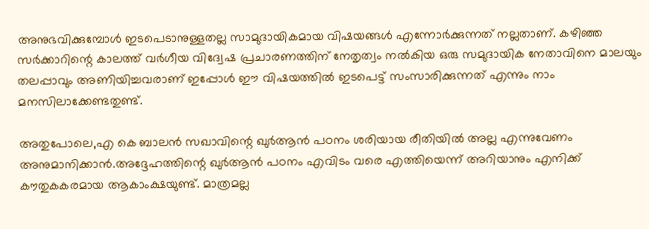അനുഭവിക്കുമ്പോള്‍ ഇടപെടാനുള്ളതല്ല സാമുദായികമായ വിഷയങ്ങള്‍ എന്നോര്‍ക്കുന്നത് നല്ലതാണ്. കഴിഞ്ഞ സര്‍ക്കാറിന്റെ കാലത്ത് വര്‍ഗീയ വിദ്വേഷ പ്രചാരണത്തിന് നേതൃത്വം നല്‍കിയ ഒരു സമുദായിക നേതാവിനെ മാലയും തലപ്പാവും അണിയിച്ചവരാണ് ഇപ്പോള്‍ ഈ വിഷയത്തില്‍ ഇടപെട്ട് സംസാരിക്കുന്നത് എന്നും നാം മനസിലാക്കേണ്ടതുണ്ട്.

അതുപോലെ,എ കെ ബാലന്‍ സഖാവിന്റെ ഖുര്‍ആന്‍ പഠനം ശരിയായ രീതിയില്‍ അല്ല എന്നുവേണം അനുമാനിക്കാന്‍.അദ്ദേഹത്തിന്റെ ഖുര്‍ആന്‍ പഠനം എവിടം വരെ എത്തിയെന്ന് അറിയാനും എനിക്ക് കൗതുകകരമായ ആകാംക്ഷയുണ്ട്. മാത്രമല്ല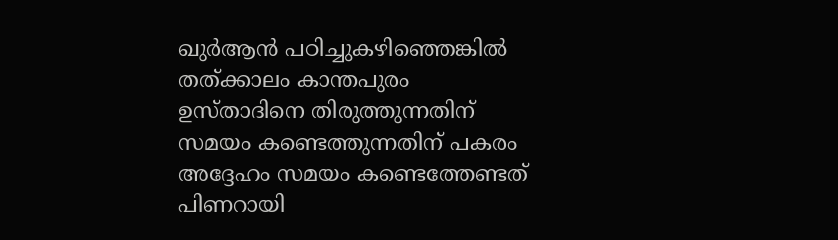ഖുര്‍ആന്‍ പഠിച്ചുകഴിഞ്ഞെങ്കില്‍ തത്ക്കാലം കാന്തപുരം ഉസ്താദിനെ തിരുത്തുന്നതിന് സമയം കണ്ടെത്തുന്നതിന് പകരം അദ്ദേഹം സമയം കണ്ടെത്തേണ്ടത് പിണറായി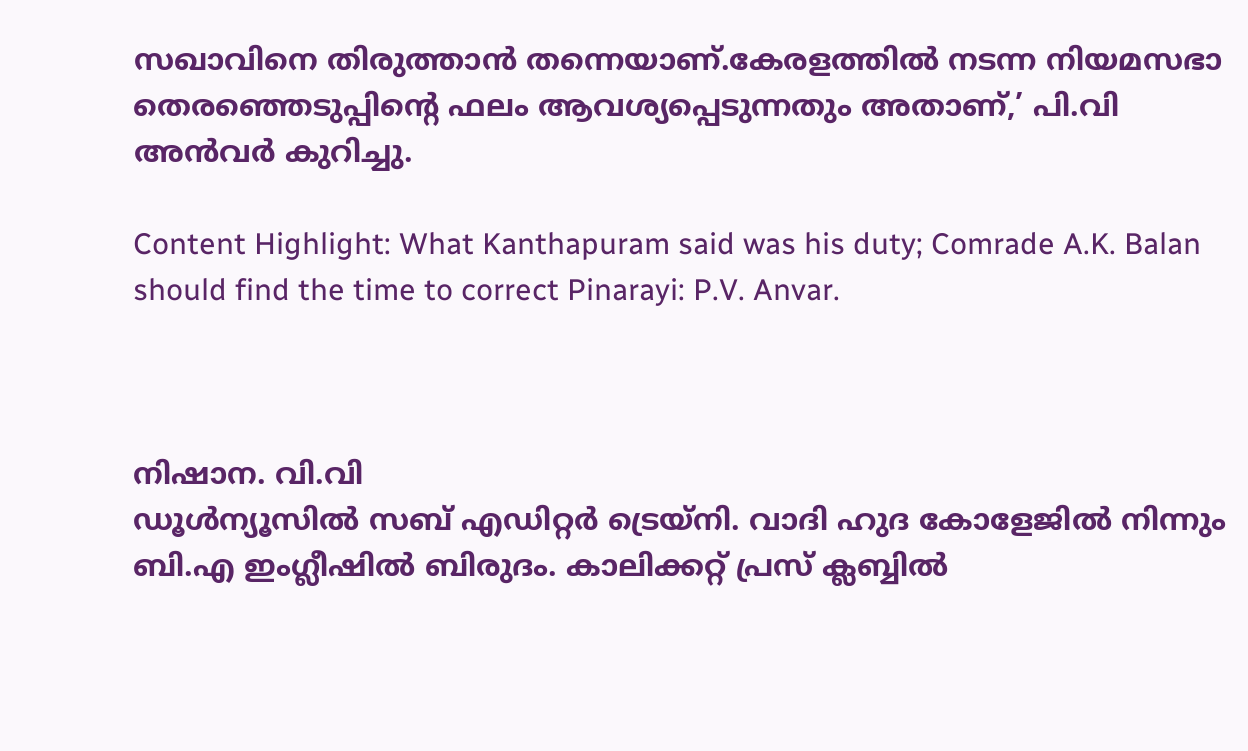സഖാവിനെ തിരുത്താന്‍ തന്നെയാണ്.കേരളത്തില്‍ നടന്ന നിയമസഭാ തെരഞ്ഞെടുപ്പിന്റെ ഫലം ആവശ്യപ്പെടുന്നതും അതാണ്,’ പി.വി അന്‍വര്‍ കുറിച്ചു.

Content Highlight: What Kanthapuram said was his duty; Comrade A.K. Balan should find the time to correct Pinarayi: P.V. Anvar.



നിഷാന. വി.വി
ഡൂള്‍ന്യൂസില്‍ സബ് എഡിറ്റര്‍ ട്രെയ്‌നി. വാദി ഹുദ കോളേജില്‍ നിന്നും ബി.എ ഇംഗ്ലീഷില്‍ ബിരുദം. കാലിക്കറ്റ് പ്രസ് ക്ലബ്ബില്‍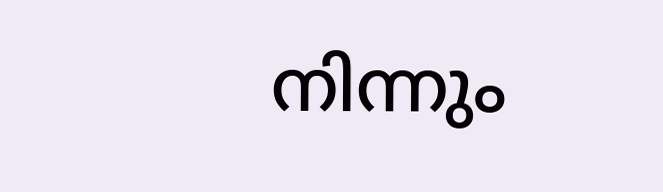നിന്നും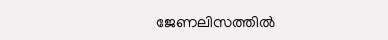ജേണലിസത്തില്‍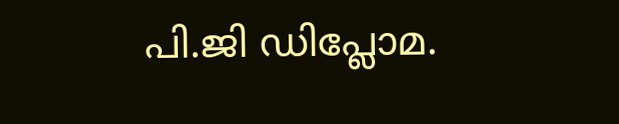പി.ജി ഡിപ്ലോമ.